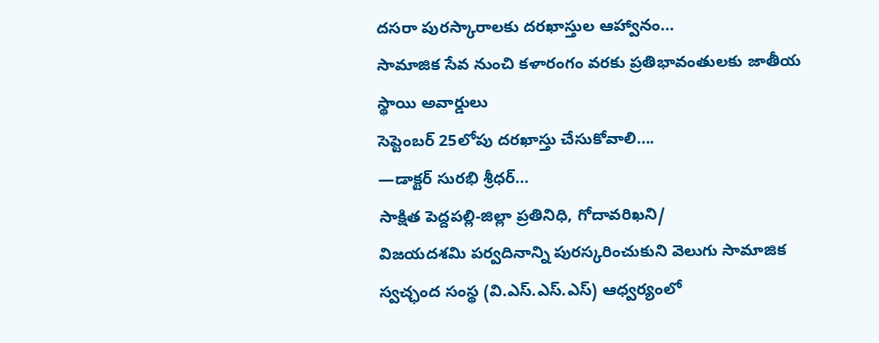దసరా పురస్కారాలకు దరఖాస్తుల ఆహ్వానం…
సామాజిక సేవ నుంచి కళారంగం వరకు ప్రతిభావంతులకు జాతీయ స్థాయి అవార్డులు
సెప్టెంబర్ 25లోపు దరఖాస్తు చేసుకోవాలి….
—డాక్టర్ సురభి శ్రీధర్…
సాక్షిత పెద్దపల్లి-జిల్లా ప్రతినిధి, గోదావరిఖని/
విజయదశమి పర్వదినాన్ని పురస్కరించుకుని వెలుగు సామాజిక స్వచ్ఛంద సంస్థ (వి.ఎస్.ఎస్.ఎస్) ఆధ్వర్యంలో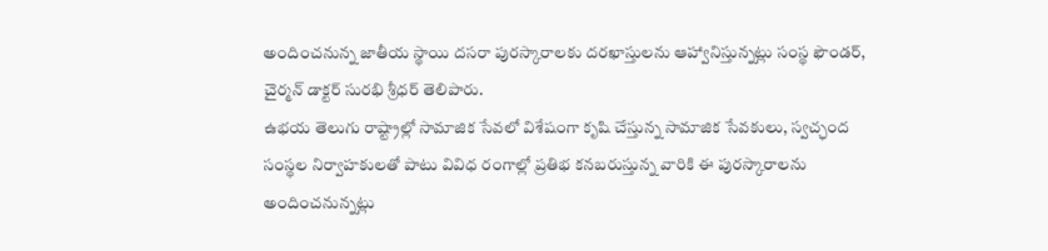అందించనున్న జాతీయ స్థాయి దసరా పురస్కారాలకు దరఖాస్తులను ఆహ్వానిస్తున్నట్లు సంస్థ ఫౌండర్, చైర్మన్ డాక్టర్ సురభి శ్రీధర్ తెలిపారు.
ఉభయ తెలుగు రాష్ట్రాల్లో సామాజిక సేవలో విశేషంగా కృషి చేస్తున్న సామాజిక సేవకులు, స్వచ్ఛంద సంస్థల నిర్వాహకులతో పాటు వివిధ రంగాల్లో ప్రతిభ కనబరుస్తున్న వారికి ఈ పురస్కారాలను అందించనున్నట్లు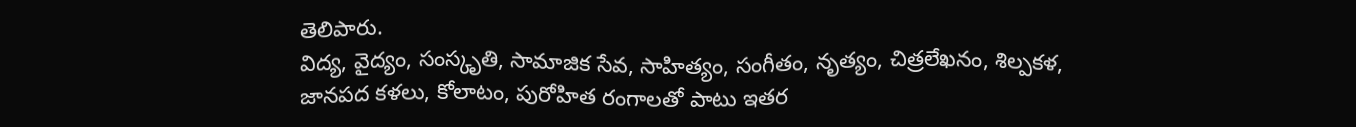తెలిపారు.
విద్య, వైద్యం, సంస్కృతి, సామాజిక సేవ, సాహిత్యం, సంగీతం, నృత్యం, చిత్రలేఖనం, శిల్పకళ, జానపద కళలు, కోలాటం, పురోహిత రంగాలతో పాటు ఇతర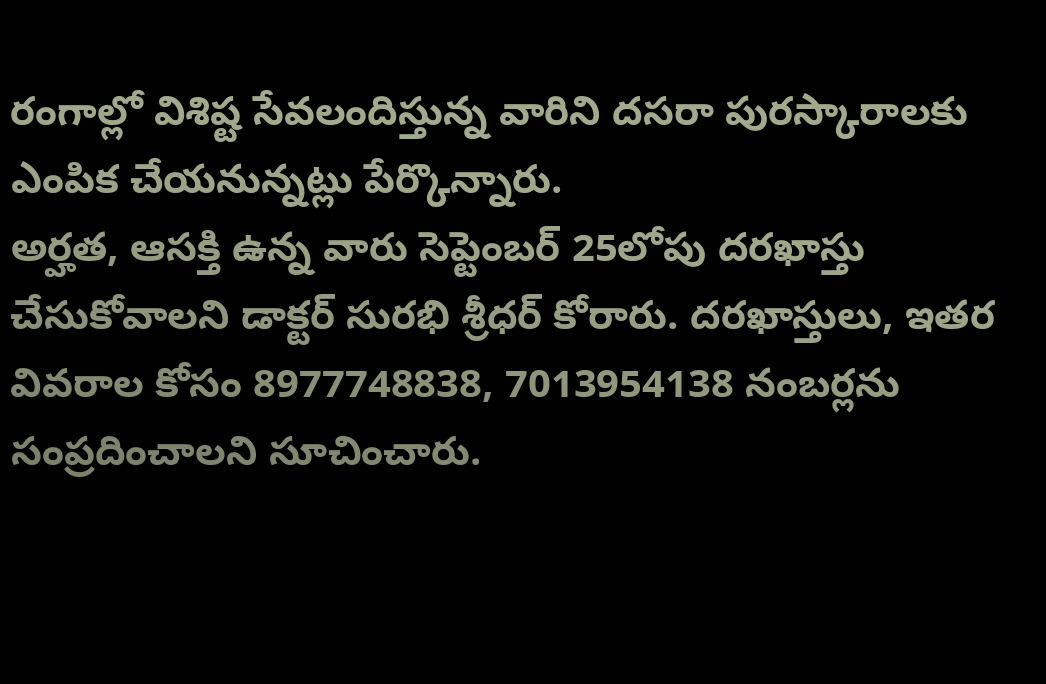రంగాల్లో విశిష్ట సేవలందిస్తున్న వారిని దసరా పురస్కారాలకు ఎంపిక చేయనున్నట్లు పేర్కొన్నారు.
అర్హత, ఆసక్తి ఉన్న వారు సెప్టెంబర్ 25లోపు దరఖాస్తు చేసుకోవాలని డాక్టర్ సురభి శ్రీధర్ కోరారు. దరఖాస్తులు, ఇతర వివరాల కోసం 8977748838, 7013954138 నంబర్లను సంప్రదించాలని సూచించారు.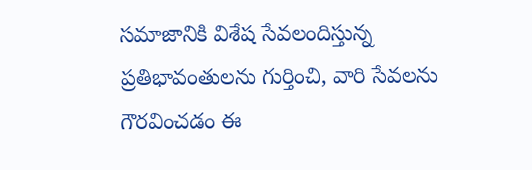సమాజానికి విశేష సేవలందిస్తున్న ప్రతిభావంతులను గుర్తించి, వారి సేవలను గౌరవించడం ఈ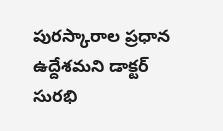పురస్కారాల ప్రధాన ఉద్దేశమని డాక్టర్ సురభి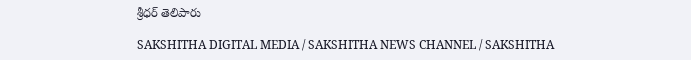శ్రీధర్ తెలిపారు

SAKSHITHA DIGITAL MEDIA / SAKSHITHA NEWS CHANNEL / SAKSHITHA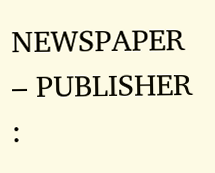NEWSPAPER – PUBLISHER :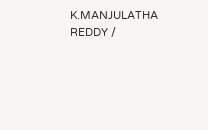K.MANJULATHA REDDY /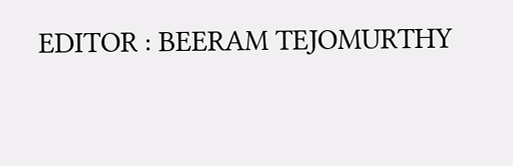EDITOR : BEERAM TEJOMURTHY